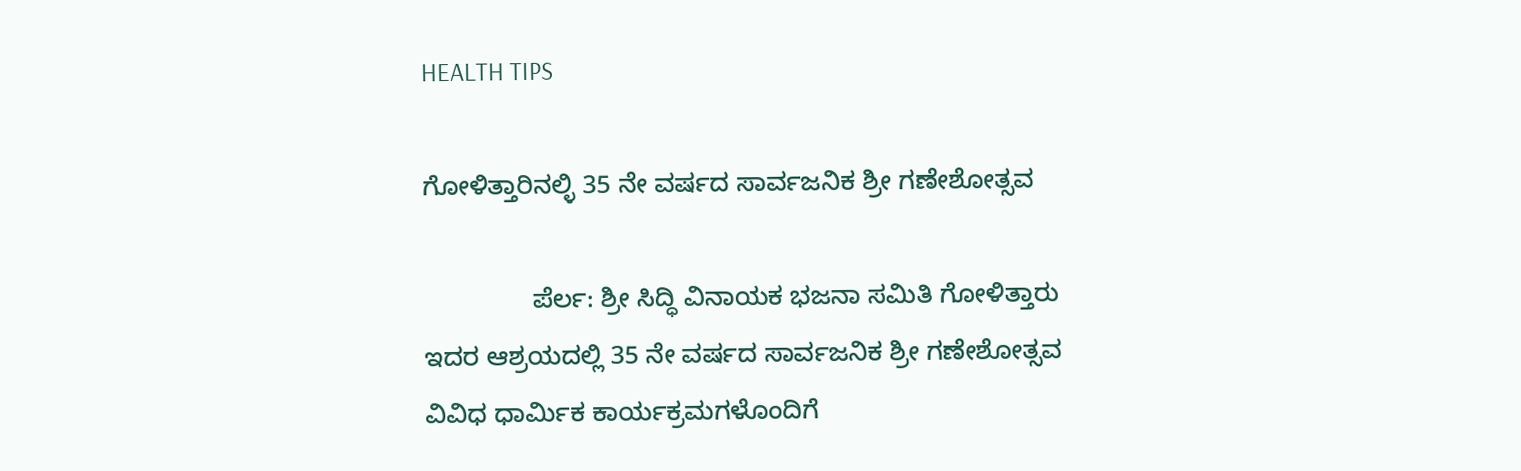HEALTH TIPS

ಗೋಳಿತ್ತಾರಿನಲ್ಳಿ 35 ನೇ ವರ್ಷದ ಸಾರ್ವಜನಿಕ ಶ್ರೀ ಗಣೇಶೋತ್ಸವ

               ಪೆರ್ಲ: ಶ್ರೀ ಸಿದ್ಧಿ ವಿನಾಯಕ ಭಜನಾ ಸಮಿತಿ ಗೋಳಿತ್ತಾರು ಇದರ ಆಶ್ರಯದಲ್ಲಿ 35 ನೇ ವರ್ಷದ ಸಾರ್ವಜನಿಕ ಶ್ರೀ ಗಣೇಶೋತ್ಸವ  ವಿವಿಧ ಧಾರ್ಮಿಕ ಕಾರ್ಯಕ್ರಮಗಳೊಂದಿಗೆ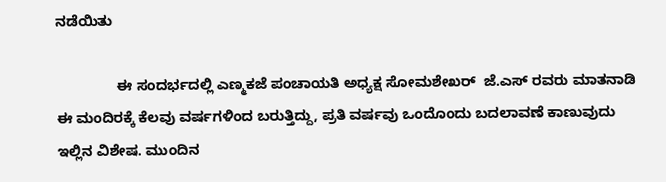ನಡೆಯಿತು

               ಈ ಸಂದರ್ಭದಲ್ಲಿ ಎಣ್ಮಕಜೆ ಪಂಚಾಯತಿ ಅಧ್ಯಕ್ಷ ಸೋಮಶೇಖರ್  ಜೆ.ಎಸ್ ರವರು ಮಾತನಾಡಿ ಈ ಮಂದಿರಕ್ಕೆ ಕೆಲವು ವರ್ಷಗಳಿಂದ ಬರುತ್ತಿದ್ದು, ಪ್ರತಿ ವರ್ಷವು ಒಂದೊಂದು ಬದಲಾವಣೆ ಕಾಣುವುದು ಇಲ್ಲಿನ ವಿಶೇಷ. ಮುಂದಿನ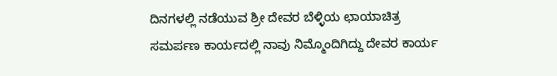ದಿನಗಳಲ್ಲಿ ನಡೆಯುವ ಶ್ರೀ ದೇವರ ಬೆಳ್ಳಿಯ ಛಾಯಾಚಿತ್ರ ಸಮರ್ಪಣ ಕಾರ್ಯದಲ್ಲಿ ನಾವು ನಿಮ್ಮೊಂದಿಗಿದ್ದು ದೇವರ ಕಾರ್ಯ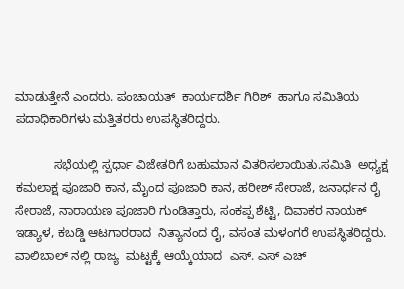ಮಾಡುತ್ತೇನೆ ಎಂದರು. ಪಂಚಾಯತ್  ಕಾರ್ಯದರ್ಶಿ ಗಿರಿಶ್  ಹಾಗೂ ಸಮಿತಿಯ ಪದಾಧಿಕಾರಿಗಳು ಮತ್ತಿತರರು ಉಪಸ್ಥಿತರಿದ್ದರು.

           ಸಭೆಯಲ್ಲಿ ಸ್ಪರ್ಧಾ ವಿಜೇತರಿಗೆ ಬಹುಮಾನ ವಿತರಿಸಲಾಯಿತು.ಸಮಿತಿ  ಅಧ್ಯಕ್ಷ ಕಮಲಾಕ್ಷ ಪೂಜಾರಿ ಕಾನ, ಮೈಂದ ಪೂಜಾರಿ ಕಾನ, ಹರೀಶ್ ಸೇರಾಜೆ, ಜನಾರ್ಧನ ರೈ ಸೇರಾಜೆ, ನಾರಾಯಣ ಪೂಜಾರಿ ಗುಂಡಿತ್ತಾರು, ಸಂಕಪ್ಪ ಶೆಟ್ಟಿ, ದಿವಾಕರ ನಾಯಕ್ ಇಡ್ಯಾಳ, ಕಬಡ್ಡಿ ಆಟಗಾರರಾದ  ನಿತ್ಯಾನಂದ ರೈ, ವಸಂತ ಮಳಂಗರೆ ಉಪಸ್ಥಿತರಿದ್ದರು. ವಾಲಿಬಾಲ್ ನಲ್ಲಿ ರಾಜ್ಯ  ಮಟ್ಟಕ್ಕೆ ಆಯ್ಕೆಯಾದ  ಎಸ್. ಎಸ್ ಎಚ್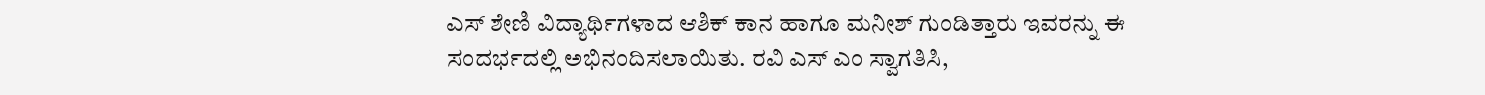ಎಸ್ ಶೇಣಿ ವಿದ್ಯಾರ್ಥಿಗಳಾದ ಆಶಿಕ್ ಕಾನ ಹಾಗೂ ಮನೀಶ್ ಗುಂಡಿತ್ತಾರು ಇವರನ್ನು ಈ ಸಂದರ್ಭದಲ್ಲಿ ಅಭಿನಂದಿಸಲಾಯಿತು. ರವಿ ಎಸ್ ಎಂ ಸ್ವಾಗತಿಸಿ,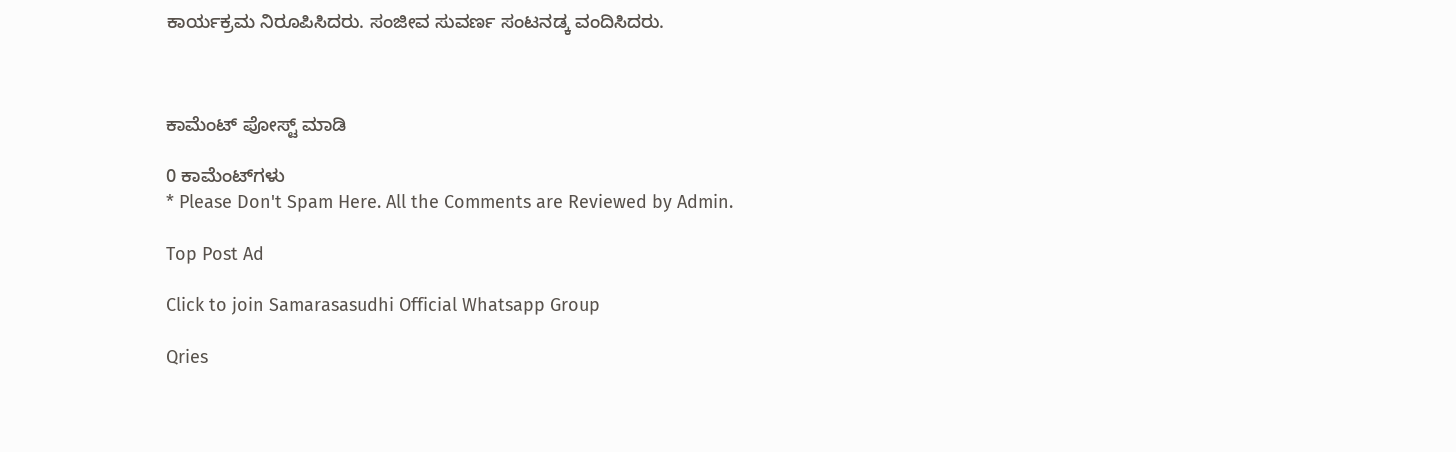ಕಾರ್ಯಕ್ರಮ ನಿರೂಪಿಸಿದರು. ಸಂಜೀವ ಸುವರ್ಣ ಸಂಟನಡ್ಕ ವಂದಿಸಿದರು.



ಕಾಮೆಂಟ್‌‌ ಪೋಸ್ಟ್‌ ಮಾಡಿ

0 ಕಾಮೆಂಟ್‌ಗಳು
* Please Don't Spam Here. All the Comments are Reviewed by Admin.

Top Post Ad

Click to join Samarasasudhi Official Whatsapp Group

Qries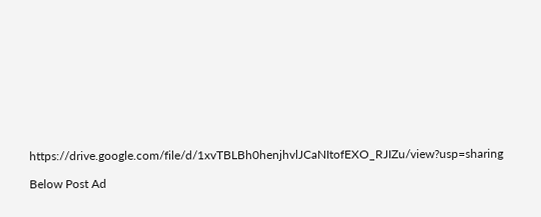https://drive.google.com/file/d/1xvTBLBh0henjhvlJCaNItofEXO_RJIZu/view?usp=sharing

Below Post Ad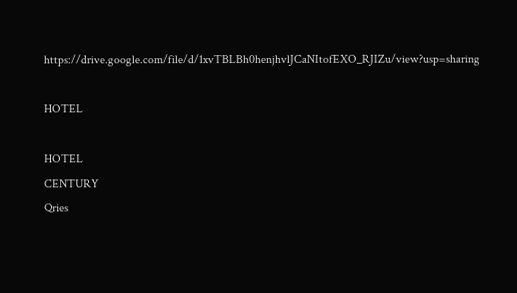https://drive.google.com/file/d/1xvTBLBh0henjhvlJCaNItofEXO_RJIZu/view?usp=sharing

HOTEL

HOTEL
CENTURY
Qries